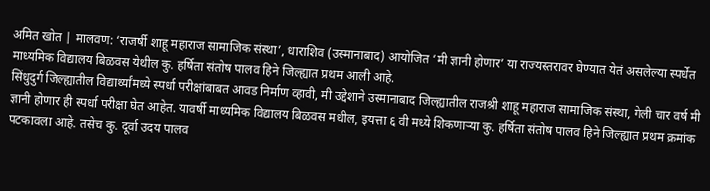अमित खोत | मालवण: ‘राजर्षी शाहू महाराज सामाजिक संस्था’, धाराशिव (उस्मानाबाद) आयोजित ‘मी ज्ञानी होणार’ या राज्यस्तरावर घेण्यात येतं असलेल्या स्पर्धेत माध्यमिक विद्यालय बिळवस येथील कु. हर्षिता संतोष पालव हिने जिल्ह्यात प्रथम आली आहे.
सिंधुदुर्ग जिल्ह्यातील विद्यार्थ्यांमध्ये स्पर्धा परीक्षांबाबत आवड निर्माण व्हावी, मी उद्देशाने उस्मानाबाद जिल्ह्यातील राजश्री शाहू महाराज सामाजिक संस्था, गेली चार वर्ष मी ज्ञानी होणार ही स्पर्धा परीक्षा घेत आहेत. यावर्षी माध्यमिक विद्यालय बिळवस मधील, इयत्ता ६ वी मध्ये शिकणाऱ्या कु. हर्षिता संतोष पालव हिने जिल्ह्यात प्रथम क्रमांक पटकावला आहे. तसेच कु. दूर्वा उदय पालव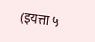(इयत्ता ५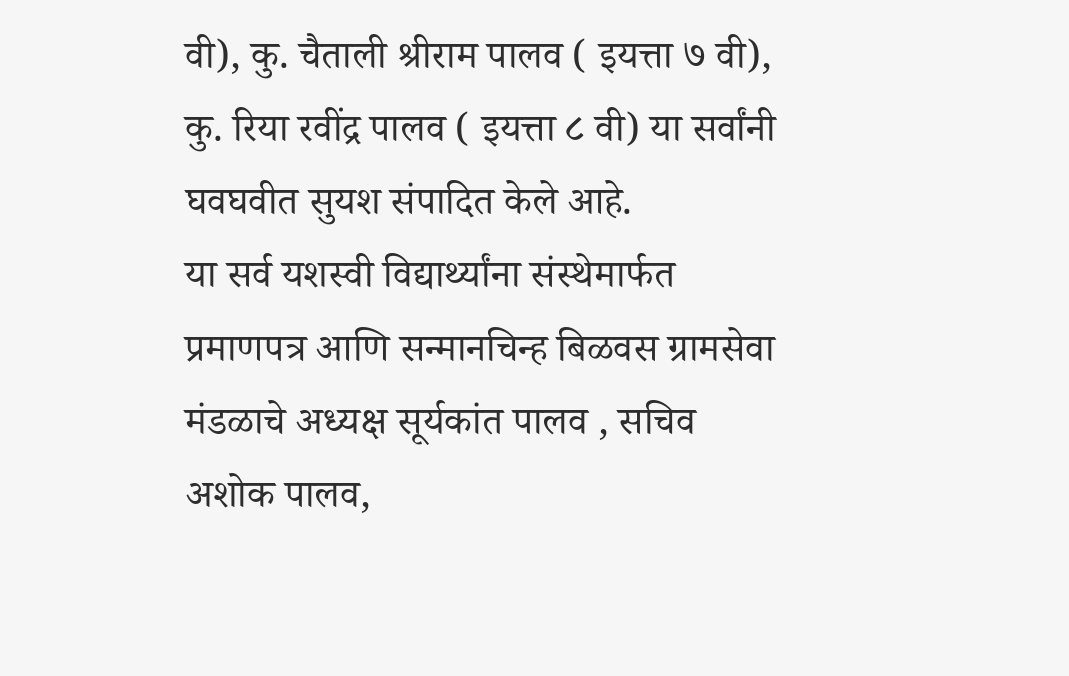वी), कु. चैताली श्रीराम पालव ( इयत्ता ७ वी), कु. रिया रवींद्र पालव ( इयत्ता ८ वी) या सर्वांनी घवघवीत सुयश संपादित केले आहे.
या सर्व यशस्वी विद्यार्थ्यांना संस्थेमार्फत प्रमाणपत्र आणि सन्मानचिन्ह बिळवस ग्रामसेवा मंडळाचे अध्यक्ष सूर्यकांत पालव , सचिव अशोक पालव,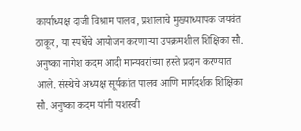कार्याध्यक्ष दाजी विश्राम पालव, प्रशालाचे मुख्याध्यापक जयवंत ठाकूर, या स्पर्धेचे आयोजन करणाऱ्या उपक्रमशील शिक्षिका सौ. अनुष्का नागेश कदम आदी मान्यवरांच्या हस्ते प्रदान करण्यात आले. संस्थेचे अध्यक्ष सूर्यकांत पालव आणि मार्गदर्शक शिक्षिका सौ. अनुष्का कदम यांनी यशस्वी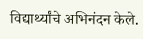विद्यार्थ्यांचे अभिनंदन केले.